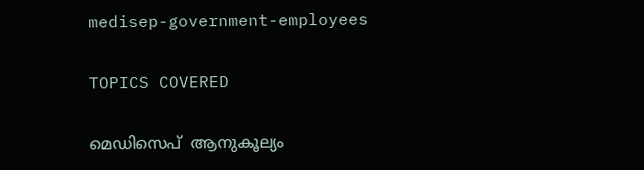medisep-government-employees

TOPICS COVERED

മെഡിസെപ്  ആനുകൂല്യം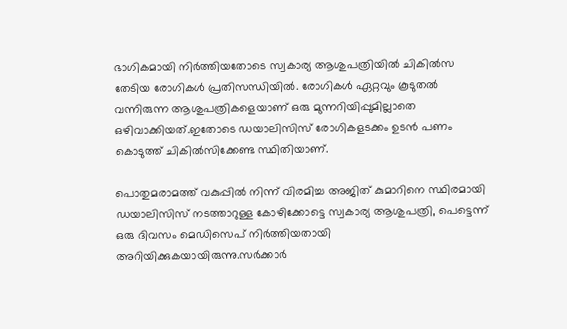ഭാഗികമായി നിര്‍ത്തിയതോടെ സ്വകാര്യ ആശുപത്രിയില്‍ ചികില്‍സ തേടിയ രോഗികള്‍ പ്രതിസന്ധിയില്‍. രോഗികള്‍ ഏറ്റവും കൂടുതല്‍ വന്നിരുന്ന ആശുപത്രികളെയാണ് ഒരു മുന്നറിയിപ്പുമില്ലാതെ ഒഴിവാക്കിയത്.ഇതോടെ ഡയാലിസിസ് രോഗികളടക്കം ഉടന്‍ പണം കൊടുത്ത് ചികില്‍സിക്കേണ്ട സ്ഥിതിയാണ്.

പൊതുമരാമത്ത് വകുപ്പില്‍ നിന്ന് വിരമിച്ച അജിത് കുമാറിനെ സ്ഥിരമായി ഡയാലിസിസ് നടത്താറുള്ള കോഴിക്കോട്ടെ സ്വകാര്യ ആശുപത്രി, പെട്ടെന്ന് ഒരു ദിവസം മെഡിസെപ് നിര്‍ത്തിയതായി അറിയിക്കുകയായിരുന്നു.സര്‍ക്കാര്‍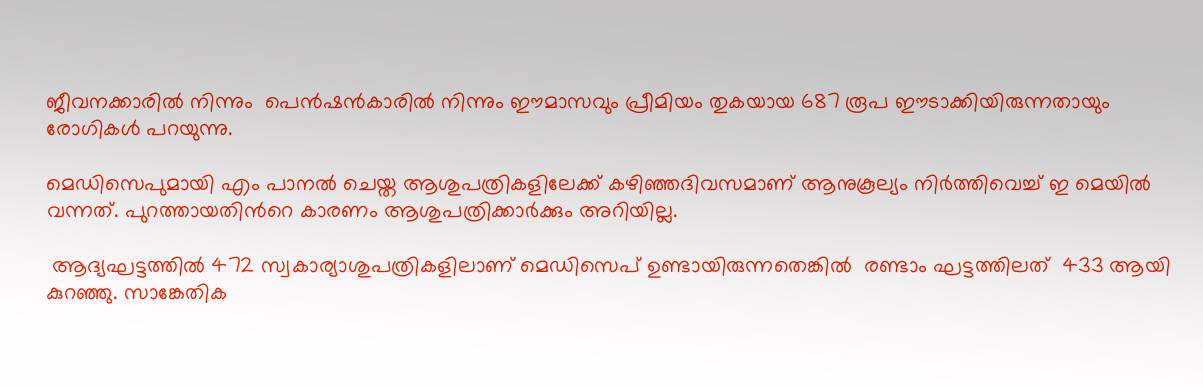ജീവനക്കാരില്‍ നിന്നും  പെന്‍ഷന്‍കാരില്‍ നിന്നും ഈമാസവും പ്രീമിയം തുകയായ 687 രൂപ ഈടാക്കിയിരുന്നതായും രോഗികള്‍ പറയുന്നു.

മെഡിസെപുമായി എം പാനല്‍ ചെയ്ത ആശുപത്രികളിലേക്ക് കഴിഞ്ഞദിവസമാണ് ആനുകൂല്യം നിര്‍ത്തിവെച്ച് ഇ മെയില്‍ വന്നത്. പുറത്തായതിന്‍റെ കാരണം ആശുപത്രിക്കാര്‍ക്കും അറിയില്ല.

 ആദ്യഘട്ടത്തില്‍ 472 സ്വകാര്യാശുപത്രികളിലാണ് മെഡിസെപ് ഉണ്ടായിരുന്നതെങ്കില്‍  രണ്ടാം ഘട്ടത്തിലത്  433 ആയി കുറഞ്ഞു. സാങ്കേതിക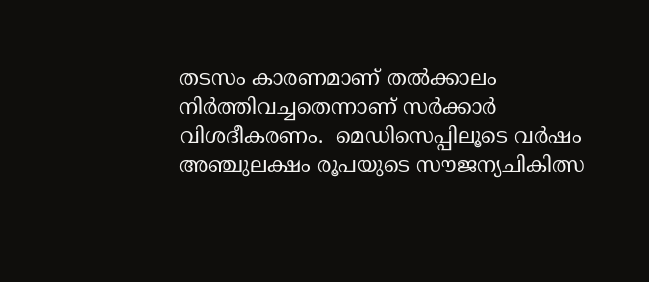തടസം കാരണമാണ് തല്‍ക്കാലം നിര്‍ത്തിവച്ചതെന്നാണ് സര്‍ക്കാര്‍ വിശദീകരണം.  മെഡിസെപ്പിലൂടെ വര്‍ഷം അഞ്ചുലക്ഷം രൂപയുടെ സൗജന്യചികിത്സ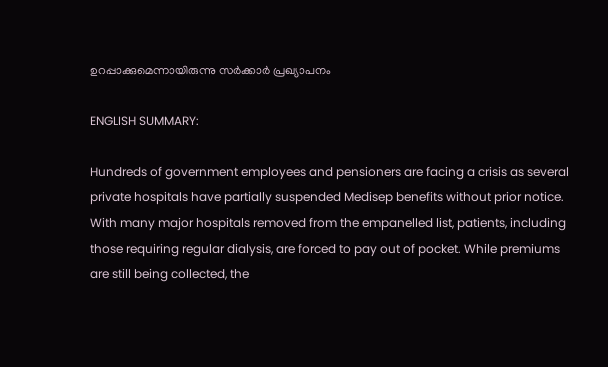ഉറപ്പാക്കുമെന്നായിരുന്നു സര്‍ക്കാര്‍ പ്രഖ്യാപനം

ENGLISH SUMMARY:

Hundreds of government employees and pensioners are facing a crisis as several private hospitals have partially suspended Medisep benefits without prior notice. With many major hospitals removed from the empanelled list, patients, including those requiring regular dialysis, are forced to pay out of pocket. While premiums are still being collected, the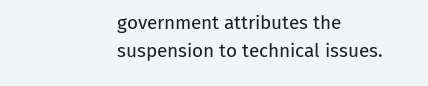government attributes the suspension to technical issues.